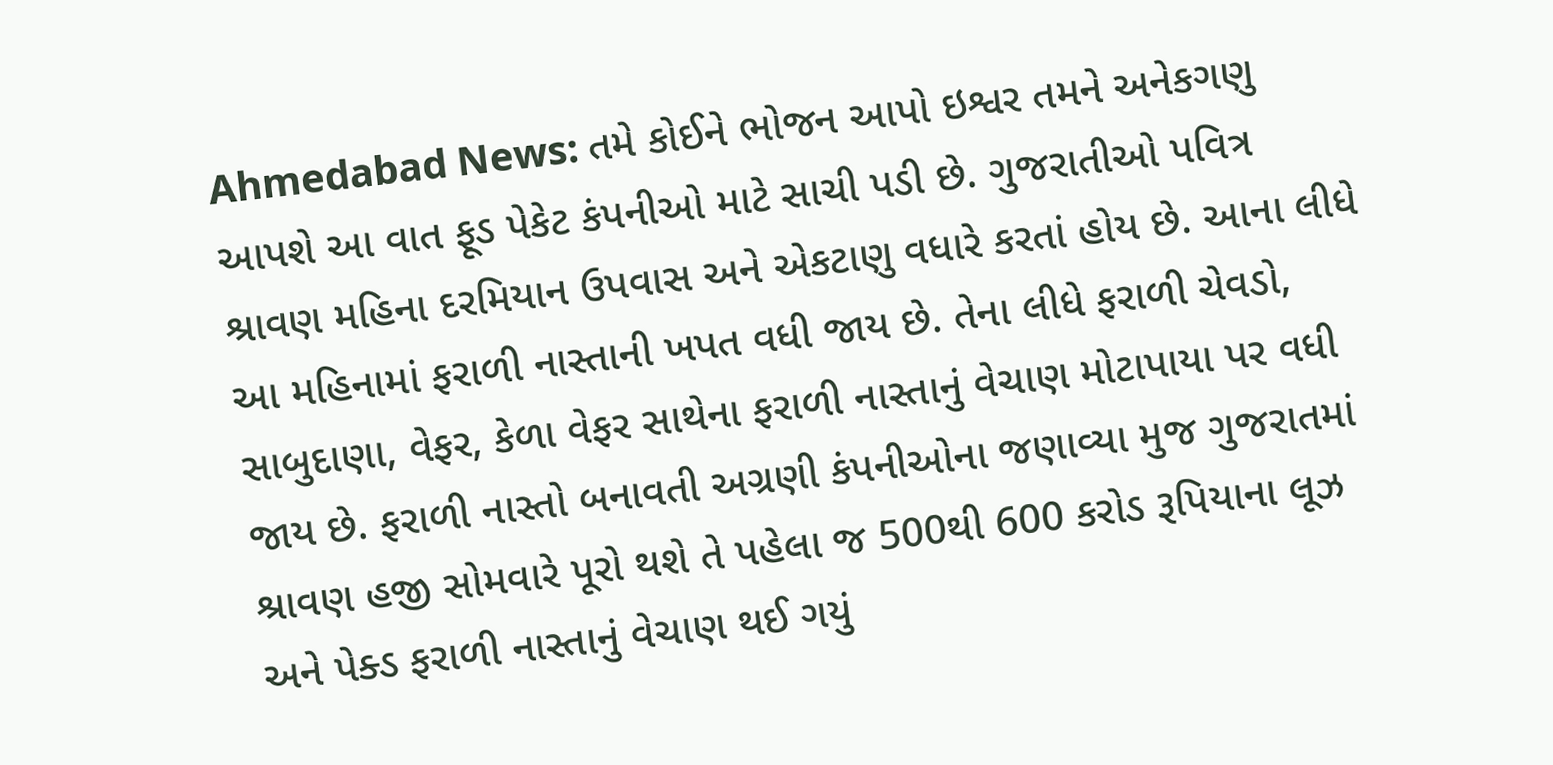Ahmedabad News: તમે કોઈને ભોજન આપો ઇશ્વર તમને અનેકગણુ આપશે આ વાત ફૂડ પેકેટ કંપનીઓ માટે સાચી પડી છે. ગુજરાતીઓ પવિત્ર શ્રાવણ મહિના દરમિયાન ઉપવાસ અને એકટાણુ વધારે કરતાં હોય છે. આના લીધે આ મહિનામાં ફરાળી નાસ્તાની ખપત વધી જાય છે. તેના લીધે ફરાળી ચેવડો, સાબુદાણા, વેફર, કેળા વેફર સાથેના ફરાળી નાસ્તાનું વેચાણ મોટાપાયા પર વધી જાય છે. ફરાળી નાસ્તો બનાવતી અગ્રણી કંપનીઓના જણાવ્યા મુજ ગુજરાતમાં શ્રાવણ હજી સોમવારે પૂરો થશે તે પહેલા જ 500થી 600 કરોડ રૂપિયાના લૂઝ અને પેક્ડ ફરાળી નાસ્તાનું વેચાણ થઈ ગયું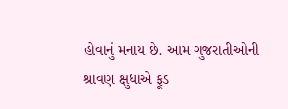હોવાનું મનાય છે. આમ ગુજરાતીઓની શ્રાવણ ક્ષુધાએ ફૂડ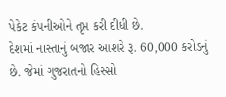પેકેટ કંપનીઓને તૃપ્ત કરી દીધી છે.
દેશમાં નાસ્તાનું બજાર આશરે રૂ. 60,000 કરોડનું છે. જેમાં ગુજરાતનો હિસ્સો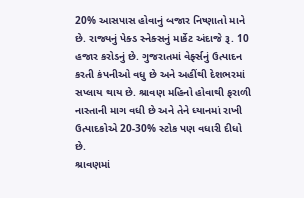20% આસપાસ હોવાનું બજાર નિષ્ણાતો માને છે. રાજ્યનું પેક્ડ સ્નેક્સનું માર્કેટ અંદાજે રૂ. 10 હજાર કરોડનું છે. ગુજરાતમાં વેર્ફ્સનું ઉત્પાદન કરતી કંપનીઓ વધુ છે અને અહીંથી દેશભરમાં સપ્લાય થાય છે. શ્રાવણ મહિનો હોવાથી ફરાળી નાસ્તાની માગ વધી છે અને તેને ધ્યાનમાં રાખી ઉત્પાદકોએ 20-30% સ્ટોક પણ વધારી દીધો છે.
શ્રાવણમાં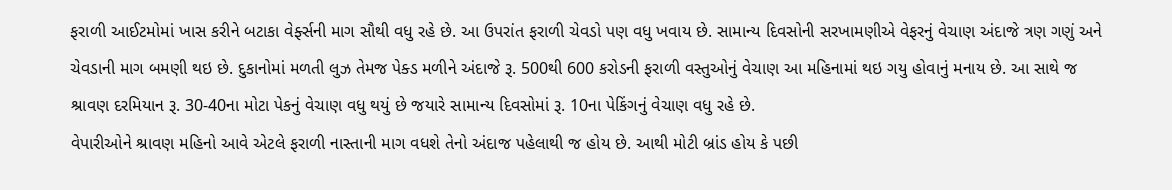ફરાળી આઈટમોમાં ખાસ કરીને બટાકા વેર્ફ્સની માગ સૌથી વધુ રહે છે. આ ઉપરાંત ફરાળી ચેવડો પણ વધુ ખવાય છે. સામાન્ય દિવસોની સરખામણીએ વેફરનું વેચાણ અંદાજે ત્રણ ગણું અને ચેવડાની માગ બમણી થઇ છે. દુકાનોમાં મળતી લુઝ તેમજ પેક્ડ મળીને અંદાજે રૂ. 500થી 600 કરોડની ફરાળી વસ્તુઓનું વેચાણ આ મહિનામાં થઇ ગયુ હોવાનું મનાય છે. આ સાથે જ શ્રાવણ દરમિયાન રૂ. 30-40ના મોટા પેકનું વેચાણ વધુ થયું છે જયારે સામાન્ય દિવસોમાં રૂ. 10ના પેકિંગનું વેચાણ વધુ રહે છે.
વેપારીઓને શ્રાવણ મહિનો આવે એટલે ફરાળી નાસ્તાની માગ વધશે તેનો અંદાજ પહેલાથી જ હોય છે. આથી મોટી બ્રાંડ હોય કે પછી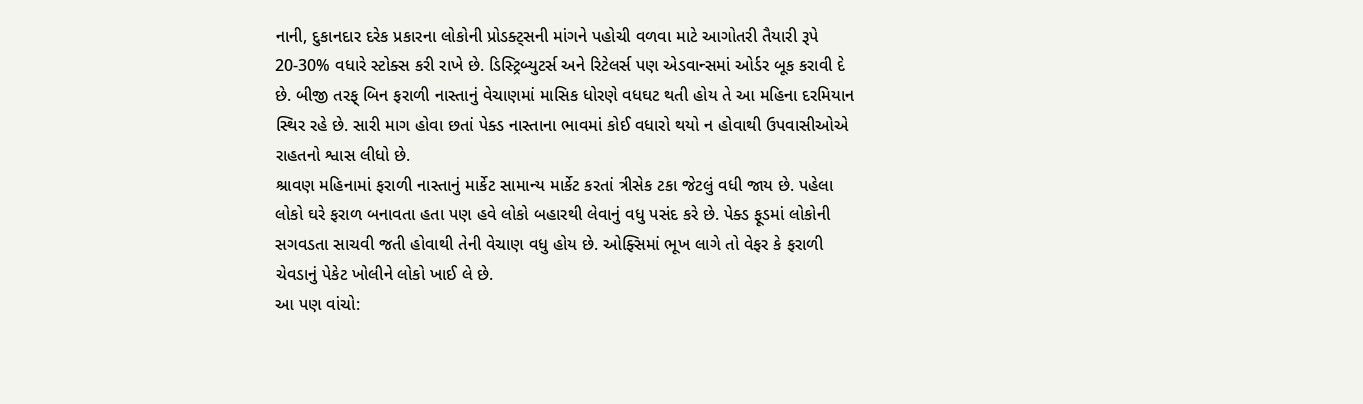નાની, દુકાનદાર દરેક પ્રકારના લોકોની પ્રોડક્ટ્સની માંગને પહોચી વળવા માટે આગોતરી તૈયારી રૂપે 20-30% વધારે સ્ટોક્સ કરી રાખે છે. ડિસ્ટ્રિબ્યુટર્સ અને રિટેલર્સ પણ એડવાન્સમાં ઓર્ડર બૂક કરાવી દે છે. બીજી તરફ્ બિન ફરાળી નાસ્તાનું વેચાણમાં માસિક ધોરણે વધઘટ થતી હોય તે આ મહિના દરમિયાન સ્થિર રહે છે. સારી માગ હોવા છતાં પેક્ડ નાસ્તાના ભાવમાં કોઈ વધારો થયો ન હોવાથી ઉપવાસીઓએ રાહતનો શ્વાસ લીધો છે.
શ્રાવણ મહિનામાં ફરાળી નાસ્તાનું માર્કેટ સામાન્ય માર્કેટ કરતાં ત્રીસેક ટકા જેટલું વધી જાય છે. પહેલા લોકો ઘરે ફરાળ બનાવતા હતા પણ હવે લોકો બહારથી લેવાનું વધુ પસંદ કરે છે. પેક્ડ ફૂડમાં લોકોની સગવડતા સાચવી જતી હોવાથી તેની વેચાણ વધુ હોય છે. ઓફ્સિમાં ભૂખ લાગે તો વેફર કે ફરાળી ચેવડાનું પેકેટ ખોલીને લોકો ખાઈ લે છે.
આ પણ વાંચો: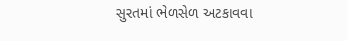સુરતમાં ભેળસેળ અટકાવવા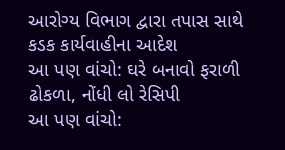આરોગ્ય વિભાગ દ્વારા તપાસ સાથે કડક કાર્યવાહીના આદેશ
આ પણ વાંચો: ઘરે બનાવો ફરાળી ઢોકળા, નોંધી લો રેસિપી
આ પણ વાંચો: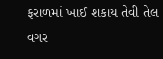ફરાળમાં ખાઈ શકાય તેવી તેલ વગર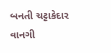બનતી ચટ્ટાકેદાર વાનગી